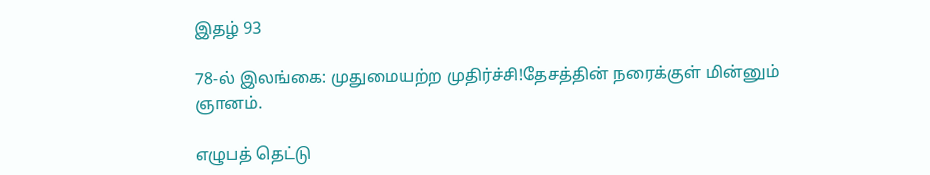இதழ் 93

78-ல் இலங்கை: முதுமையற்ற முதிர்ச்சி!தேசத்தின் நரைக்குள் மின்னும் ஞானம்.

எழுபத் தெட்டு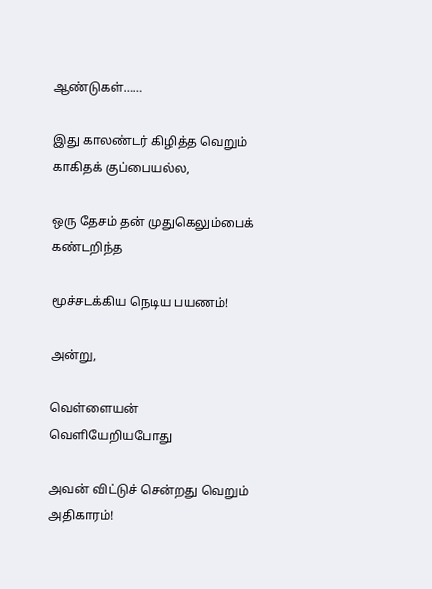ஆண்டுகள்……

இது காலண்டர் கிழித்த வெறும் காகிதக் குப்பையல்ல,

ஒரு தேசம் தன் முதுகெலும்பைக் கண்டறிந்த

மூச்சடக்கிய நெடிய பயணம்!

அன்று,

வெள்ளையன் வெளியேறியபோது

அவன் விட்டுச் சென்றது வெறும் அதிகாரம்!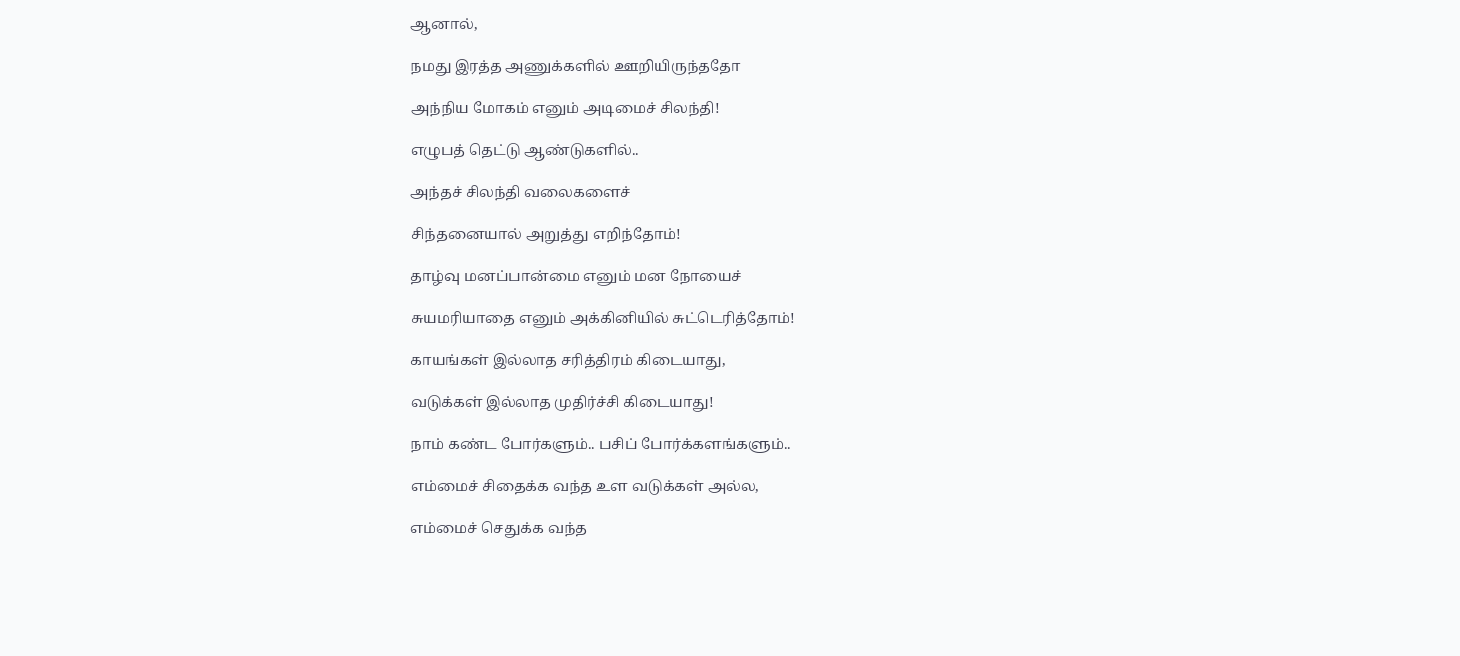ஆனால்,

நமது இரத்த அணுக்களில் ஊறியிருந்ததோ

அந்நிய மோகம் எனும் அடிமைச் சிலந்தி!

எழுபத் தெட்டு ஆண்டுகளில்..

அந்தச் சிலந்தி வலைகளைச்

சிந்தனையால் அறுத்து எறிந்தோம்!

தாழ்வு மனப்பான்மை எனும் மன நோயைச்

சுயமரியாதை எனும் அக்கினியில் சுட்டெரித்தோம்!

காயங்கள் இல்லாத சரித்திரம் கிடையாது,

வடுக்கள் இல்லாத முதிர்ச்சி கிடையாது!

நாம் கண்ட போர்களும்.. பசிப் போர்க்களங்களும்..

எம்மைச் சிதைக்க வந்த உள வடுக்கள் அல்ல,

எம்மைச் செதுக்க வந்த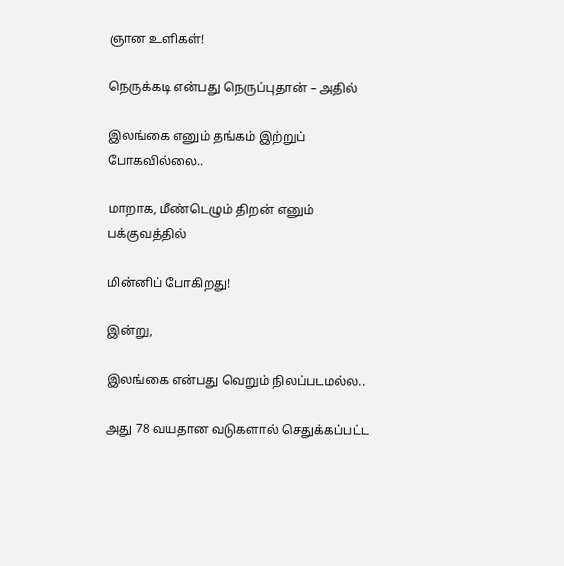ஞான உளிகள்!

நெருக்கடி என்பது நெருப்புதான் – அதில்

இலங்கை எனும் தங்கம் இற்றுப் போகவில்லை..

மாறாக, மீண்டெழும் திறன் எனும் பக்குவத்தில்

மின்னிப் போகிறது!

இன்று,

இலங்கை என்பது வெறும் நிலப்படமல்ல..

அது 78 வயதான வடுகளால் செதுக்கப்பட்ட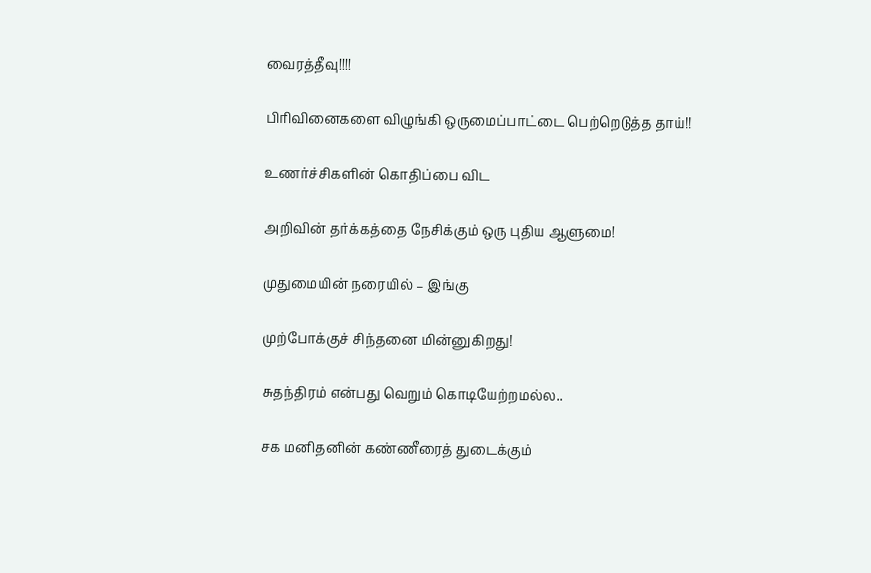வைரத்தீவு!!!!

பிரிவினைகளை விழுங்கி ஒருமைப்பாட்டை பெற்றெடுத்த தாய்!!

உணர்ச்சிகளின் கொதிப்பை விட

அறிவின் தர்க்கத்தை நேசிக்கும் ஒரு புதிய ஆளுமை!

முதுமையின் நரையில் – இங்கு

முற்போக்குச் சிந்தனை மின்னுகிறது!

சுதந்திரம் என்பது வெறும் கொடியேற்றமல்ல..

சக மனிதனின் கண்ணீரைத் துடைக்கும்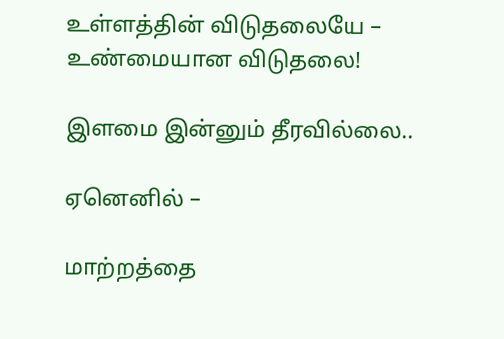உள்ளத்தின் விடுதலையே – உண்மையான விடுதலை!

இளமை இன்னும் தீரவில்லை..

ஏனெனில் –

மாற்றத்தை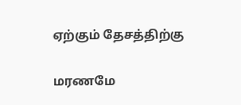ஏற்கும் தேசத்திற்கு

மரணமே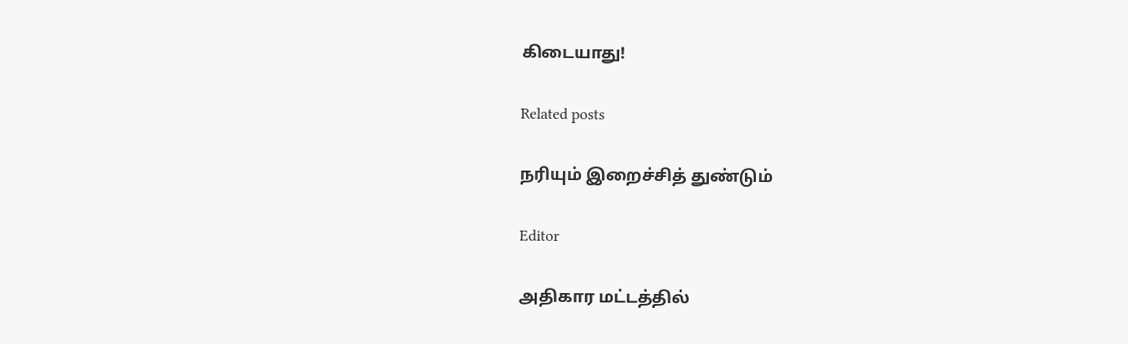கிடையாது!

Related posts

நரியும் இறைச்சித் துண்டும்

Editor

அதிகார மட்டத்தில்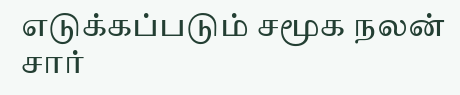எடுக்கப்படும் சமூக நலன் சார்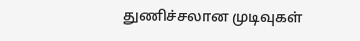துணிச்சலான முடிவுகள்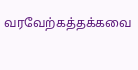வரவேற்கத்தக்கவை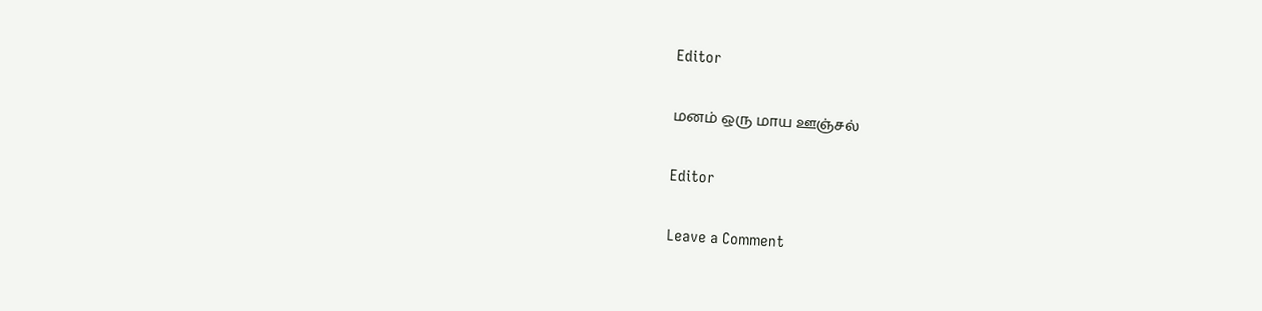Editor

மனம் ஒரு மாய ஊஞ்சல்

Editor

Leave a Comment